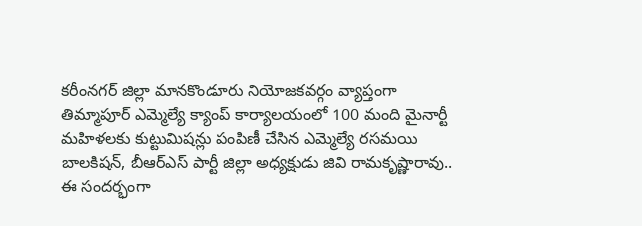కరీంనగర్ జిల్లా మానకొండూరు నియోజకవర్గం వ్యాప్తంగా తిమ్మాపూర్ ఎమ్మెల్యే క్యాంప్ కార్యాలయంలో 100 మంది మైనార్టీ మహిళలకు కుట్టుమిషన్లు పంపిణీ చేసిన ఎమ్మెల్యే రసమయి బాలకిషన్, బీఆర్ఎస్ పార్టీ జిల్లా అధ్యక్షుడు జివి రామకృష్ణారావు..
ఈ సందర్భంగా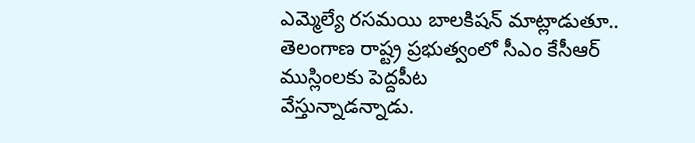ఎమ్మెల్యే రసమయి బాలకిషన్ మాట్లాడుతూ..
తెలంగాణ రాష్ట్ర ప్రభుత్వంలో సీఎం కేసీఆర్ ముస్లింలకు పెద్దపీట
వేస్తున్నాడన్నాడు.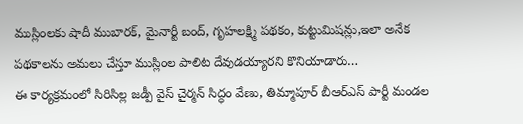ముస్లింలకు షాదీ ముబారక్, మైనార్టీ బంద్, గృహలక్ష్మి పథకం, కుట్టుమిషన్లు,ఇలా అనేక పథకాలను అమలు చేస్తూ ముస్లింల పాలిట దేవుడయ్యారని కొనియాడారు…
ఈ కార్యక్రమంలో సిరిసిల్ల జడ్పీ వైస్ చైర్మన్ సిద్ధం వేణు, తిమ్మాపూర్ బీఆర్ఎస్ పార్టీ మండల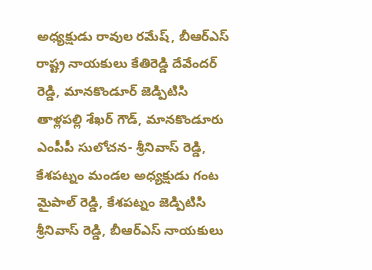అధ్యక్షుడు రావుల రమేష్, బీఆర్ఎస్ రాష్ట్ర నాయకులు కేతిరెడ్డి దేవేందర్ రెడ్డి, మానకొండూర్ జెడ్పిటిసి తాళ్లపల్లి శేఖర్ గౌడ్, మానకొండూరు ఎంపీపీ సులోచన- శ్రీనివాస్ రెడ్డి, కేశపట్నం మండల అధ్యక్షుడు గంట మైపాల్ రెడ్డి, కేశపట్నం జెడ్పిటిసి శ్రీనివాస్ రెడ్డి, బీఆర్ఎస్ నాయకులు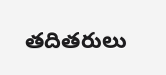తదితరులు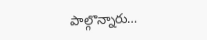పాల్గొన్నారు…